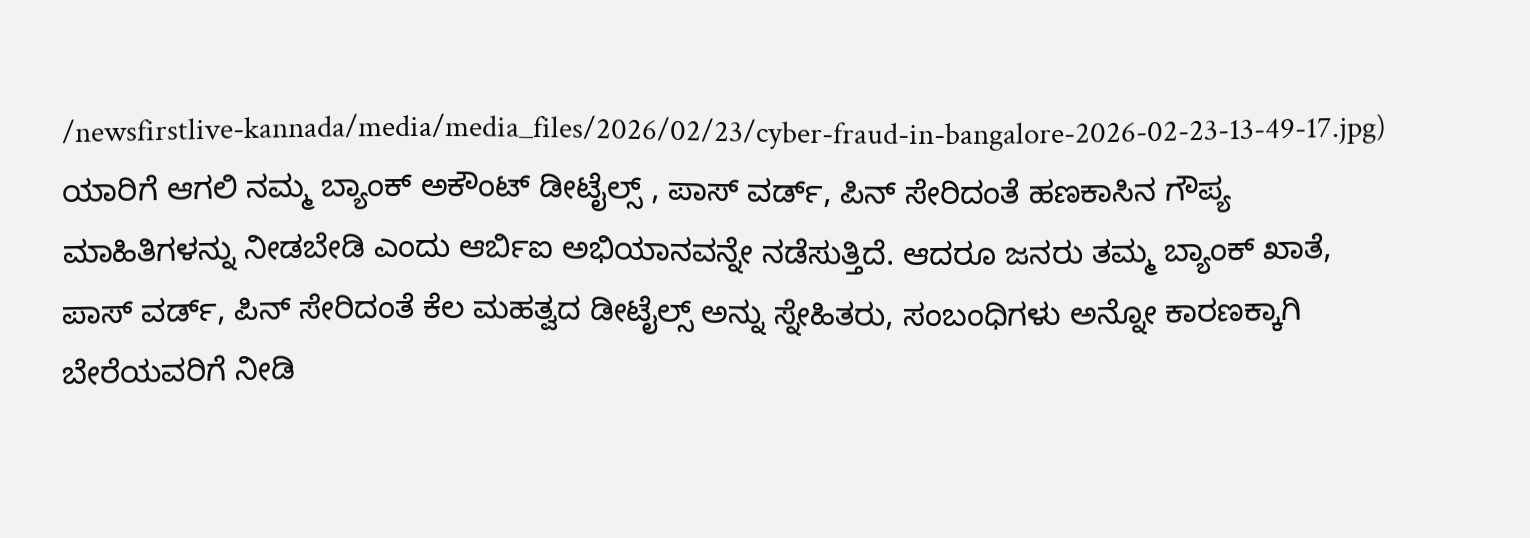/newsfirstlive-kannada/media/media_files/2026/02/23/cyber-fraud-in-bangalore-2026-02-23-13-49-17.jpg)
ಯಾರಿಗೆ ಆಗಲಿ ನಮ್ಮ ಬ್ಯಾಂಕ್ ಅಕೌಂಟ್ ಡೀಟೈಲ್ಸ್ , ಪಾಸ್ ವರ್ಡ್, ಪಿನ್ ಸೇರಿದಂತೆ ಹಣಕಾಸಿನ ಗೌಪ್ಯ ಮಾಹಿತಿಗಳನ್ನು ನೀಡಬೇಡಿ ಎಂದು ಆರ್ಬಿಐ ಅಭಿಯಾನವನ್ನೇ ನಡೆಸುತ್ತಿದೆ. ಆದರೂ ಜನರು ತಮ್ಮ ಬ್ಯಾಂಕ್ ಖಾತೆ, ಪಾಸ್ ವರ್ಡ್, ಪಿನ್ ಸೇರಿದಂತೆ ಕೆಲ ಮಹತ್ವದ ಡೀಟೈಲ್ಸ್ ಅನ್ನು ಸ್ನೇಹಿತರು, ಸಂಬಂಧಿಗಳು ಅನ್ನೋ ಕಾರಣಕ್ಕಾಗಿ ಬೇರೆಯವರಿಗೆ ನೀಡಿ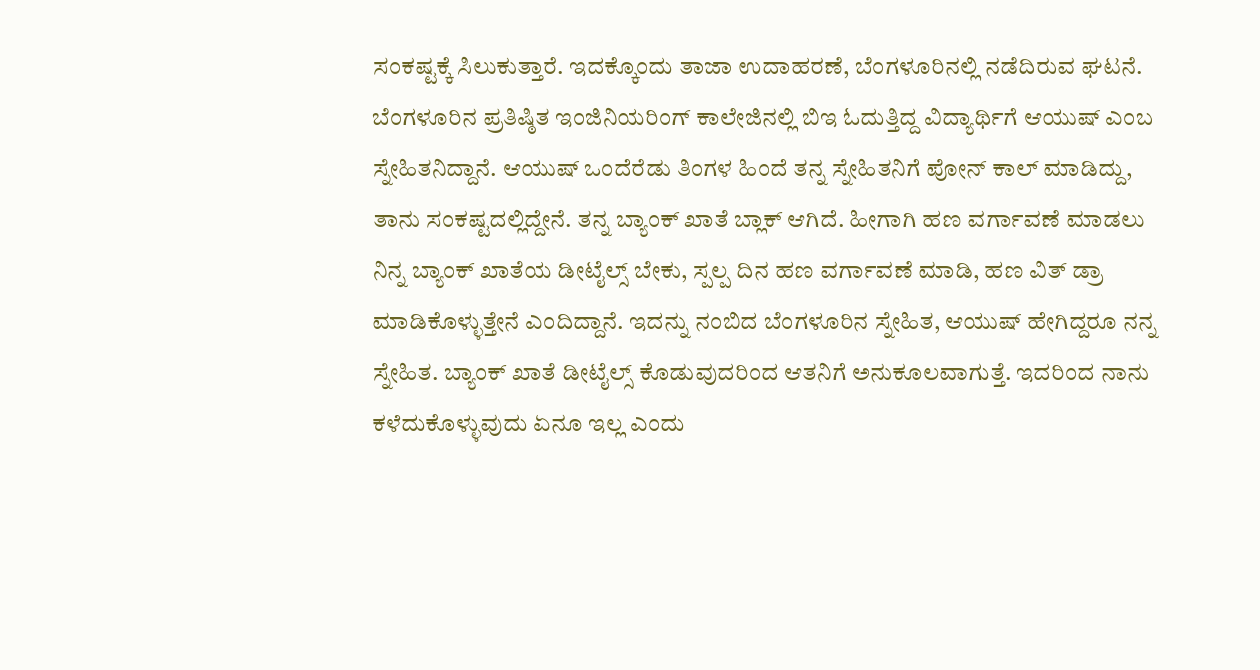ಸಂಕಷ್ಟಕ್ಕೆ ಸಿಲುಕುತ್ತಾರೆ. ಇದಕ್ಕೊಂದು ತಾಜಾ ಉದಾಹರಣೆ, ಬೆಂಗಳೂರಿನಲ್ಲಿ ನಡೆದಿರುವ ಘಟನೆ.
ಬೆಂಗಳೂರಿನ ಪ್ರತಿಷ್ಠಿತ ಇಂಜಿನಿಯರಿಂಗ್ ಕಾಲೇಜಿನಲ್ಲಿ ಬಿಇ ಓದುತ್ತಿದ್ದ ವಿದ್ಯಾರ್ಥಿಗೆ ಆಯುಷ್ ಎಂಬ ಸ್ನೇಹಿತನಿದ್ದಾನೆ. ಆಯುಷ್ ಒಂದೆರೆಡು ತಿಂಗಳ ಹಿಂದೆ ತನ್ನ ಸ್ನೇಹಿತನಿಗೆ ಪೋನ್ ಕಾಲ್ ಮಾಡಿದ್ದು, ತಾನು ಸಂಕಷ್ಟದಲ್ಲಿದ್ದೇನೆ. ತನ್ನ ಬ್ಯಾಂಕ್ ಖಾತೆ ಬ್ಲಾಕ್ ಆಗಿದೆ. ಹೀಗಾಗಿ ಹಣ ವರ್ಗಾವಣೆ ಮಾಡಲು ನಿನ್ನ ಬ್ಯಾಂಕ್ ಖಾತೆಯ ಡೀಟೈಲ್ಸ್ ಬೇಕು, ಸ್ಪಲ್ಪ ದಿನ ಹಣ ವರ್ಗಾವಣೆ ಮಾಡಿ, ಹಣ ವಿತ್ ಡ್ರಾ ಮಾಡಿಕೊಳ್ಳುತ್ತೇನೆ ಎಂದಿದ್ದಾನೆ. ಇದನ್ನು ನಂಬಿದ ಬೆಂಗಳೂರಿನ ಸ್ನೇಹಿತ, ಆಯುಷ್ ಹೇಗಿದ್ದರೂ ನನ್ನ ಸ್ನೇಹಿತ. ಬ್ಯಾಂಕ್ ಖಾತೆ ಡೀಟೈಲ್ಸ್ ಕೊಡುವುದರಿಂದ ಆತನಿಗೆ ಅನುಕೂಲವಾಗುತ್ತೆ. ಇದರಿಂದ ನಾನು ಕಳೆದುಕೊಳ್ಳುವುದು ಏನೂ ಇಲ್ಲ ಎಂದು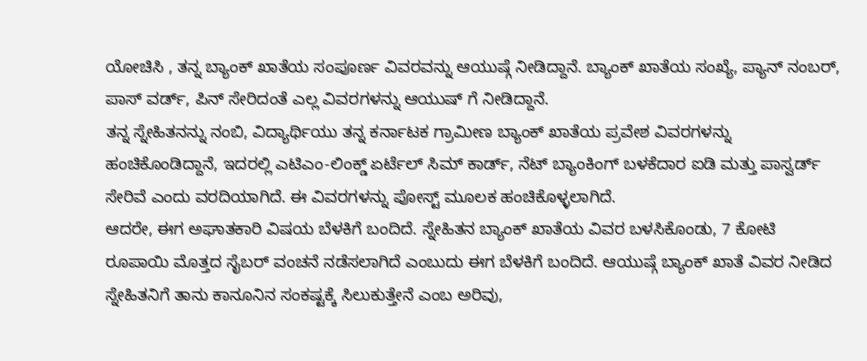ಯೋಚಿಸಿ , ತನ್ನ ಬ್ಯಾಂಕ್ ಖಾತೆಯ ಸಂಪೂರ್ಣ ವಿವರವನ್ನು ಆಯುಷ್ಗೆ ನೀಡಿದ್ದಾನೆ. ಬ್ಯಾಂಕ್ ಖಾತೆಯ ಸಂಖ್ಯೆ, ಪ್ಯಾನ್ ನಂಬರ್, ಪಾಸ್ ವರ್ಡ್, ಪಿನ್ ಸೇರಿದಂತೆ ಎಲ್ಲ ವಿವರಗಳನ್ನು ಆಯುಷ್ ಗೆ ನೀಡಿದ್ದಾನೆ.
ತನ್ನ ಸ್ನೇಹಿತನನ್ನು ನಂಬಿ, ವಿದ್ಯಾರ್ಥಿಯು ತನ್ನ ಕರ್ನಾಟಕ ಗ್ರಾಮೀಣ ಬ್ಯಾಂಕ್ ಖಾತೆಯ ಪ್ರವೇಶ ವಿವರಗಳನ್ನು ಹಂಚಿಕೊಂಡಿದ್ದಾನೆ, ಇದರಲ್ಲಿ ಎಟಿಎಂ-ಲಿಂಕ್ಡ್ ಏರ್ಟೆಲ್ ಸಿಮ್ ಕಾರ್ಡ್, ನೆಟ್ ಬ್ಯಾಂಕಿಂಗ್ ಬಳಕೆದಾರ ಐಡಿ ಮತ್ತು ಪಾಸ್ವರ್ಡ್ ಸೇರಿವೆ ಎಂದು ವರದಿಯಾಗಿದೆ. ಈ ವಿವರಗಳನ್ನು ಪೋಸ್ಟ್ ಮೂಲಕ ಹಂಚಿಕೊಳ್ಳಲಾಗಿದೆ.
ಆದರೇ, ಈಗ ಅಘಾತಕಾರಿ ವಿಷಯ ಬೆಳಕಿಗೆ ಬಂದಿದೆ. ಸ್ನೇಹಿತನ ಬ್ಯಾಂಕ್ ಖಾತೆಯ ವಿವರ ಬಳಸಿಕೊಂಡು, 7 ಕೋಟಿ ರೂಪಾಯಿ ಮೊತ್ತದ ಸೈಬರ್ ವಂಚನೆ ನಡೆಸಲಾಗಿದೆ ಎಂಬುದು ಈಗ ಬೆಳಕಿಗೆ ಬಂದಿದೆ. ಆಯುಷ್ಗೆ ಬ್ಯಾಂಕ್ ಖಾತೆ ವಿವರ ನೀಡಿದ ಸ್ನೇಹಿತನಿಗೆ ತಾನು ಕಾನೂನಿನ ಸಂಕಷ್ಟಕ್ಕೆ ಸಿಲುಕುತ್ತೇನೆ ಎಂಬ ಅರಿವು,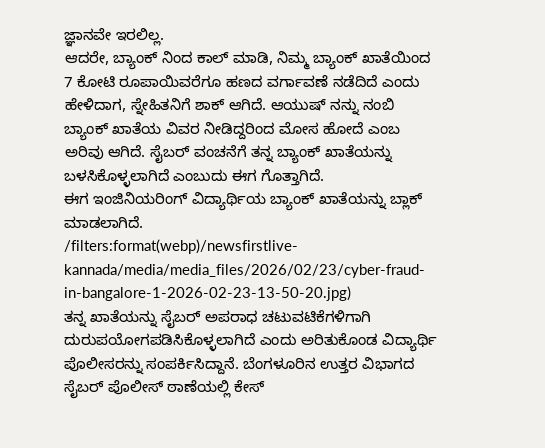ಜ್ಞಾನವೇ ಇರಲಿಲ್ಲ.
ಆದರೇ, ಬ್ಯಾಂಕ್ ನಿಂದ ಕಾಲ್ ಮಾಡಿ, ನಿಮ್ಮ ಬ್ಯಾಂಕ್ ಖಾತೆಯಿಂದ 7 ಕೋಟಿ ರೂಪಾಯಿವರೆಗೂ ಹಣದ ವರ್ಗಾವಣೆ ನಡೆದಿದೆ ಎಂದು ಹೇಳಿದಾಗ, ಸ್ನೇಹಿತನಿಗೆ ಶಾಕ್ ಆಗಿದೆ. ಆಯುಷ್ ನನ್ನು ನಂಬಿ ಬ್ಯಾಂಕ್ ಖಾತೆಯ ವಿವರ ನೀಡಿದ್ದರಿಂದ ಮೋಸ ಹೋದೆ ಎಂಬ ಅರಿವು ಆಗಿದೆ. ಸೈಬರ್ ವಂಚನೆಗೆ ತನ್ನ ಬ್ಯಾಂಕ್ ಖಾತೆಯನ್ನು ಬಳಸಿಕೊಳ್ಳಲಾಗಿದೆ ಎಂಬುದು ಈಗ ಗೊತ್ತಾಗಿದೆ.
ಈಗ ಇಂಜಿನಿಯರಿಂಗ್ ವಿದ್ಯಾರ್ಥಿಯ ಬ್ಯಾಂಕ್ ಖಾತೆಯನ್ನು ಬ್ಲಾಕ್ ಮಾಡಲಾಗಿದೆ.
/filters:format(webp)/newsfirstlive-kannada/media/media_files/2026/02/23/cyber-fraud-in-bangalore-1-2026-02-23-13-50-20.jpg)
ತನ್ನ ಖಾತೆಯನ್ನು ಸೈಬರ್ ಅಪರಾಧ ಚಟುವಟಿಕೆಗಳಿಗಾಗಿ ದುರುಪಯೋಗಪಡಿಸಿಕೊಳ್ಳಲಾಗಿದೆ ಎಂದು ಅರಿತುಕೊಂಡ ವಿದ್ಯಾರ್ಥಿ ಪೊಲೀಸರನ್ನು ಸಂಪರ್ಕಿಸಿದ್ದಾನೆ. ಬೆಂಗಳೂರಿನ ಉತ್ತರ ವಿಭಾಗದ ಸೈಬರ್ ಪೊಲೀಸ್ ಠಾಣೆಯಲ್ಲಿ ಕೇಸ್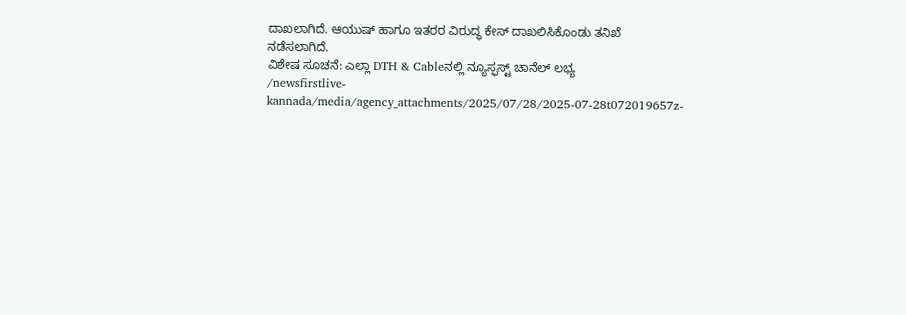ದಾಖಲಾಗಿದೆ. ಆಯುಷ್ ಹಾಗೂ ಇತರರ ವಿರುದ್ಧ ಕೇಸ್ ದಾಖಲಿಸಿಕೊಂಡು ತನಿಖೆ ನಡೆಸಲಾಗಿದೆ.
ವಿಶೇಷ ಸೂಚನೆ: ಎಲ್ಲಾ DTH & Cableನಲ್ಲಿ ನ್ಯೂಸ್ಫಸ್ಟ್ ಚಾನೆಲ್ ಲಭ್ಯ
/newsfirstlive-kannada/media/agency_attachments/2025/07/28/2025-07-28t072019657z-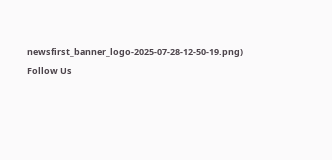newsfirst_banner_logo-2025-07-28-12-50-19.png)
Follow Us